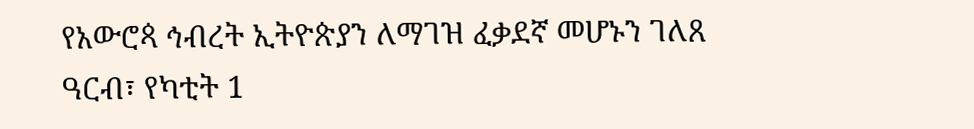የአውሮጳ ኅብረት ኢትዮጵያን ለማገዝ ፈቃደኛ መሆኑን ገለጸ
ዓርብ፣ የካቲት 1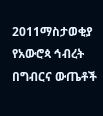2011ማስታወቂያ
የአውሮጳ ኅብረት በግብርና ውጤቶች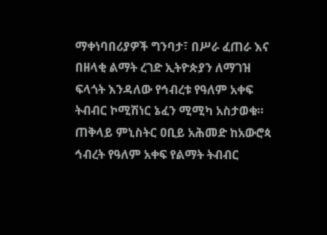ማቀነባበሪያዎች ግንባታ፣ በሥራ ፈጠራ እና በዘላቂ ልማት ረገድ ኢትዮጵያን ለማገዝ ፍላጎት እንዳለው የኅብረቱ የዓለም አቀፍ ትብብር ኮሚሽነር ኔፈን ሚሚካ አስታወቁ። ጠቅላይ ምኒስትር ዐቢይ አሕመድ ከአውሮጳ ኅብረት የዓለም አቀፍ የልማት ትብብር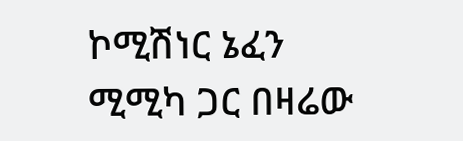ኮሚሽነር ኔፈን ሚሚካ ጋር በዛሬው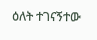ዕለት ተገናኝተው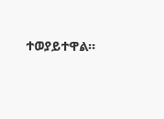ተወያይተዋል።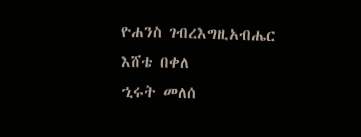ዮሐንስ ገብረእግዚአብሔር
እሸቴ በቀለ
ኂሩት መለሰ